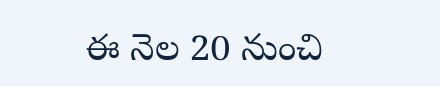ఈ నెల 20 నుంచి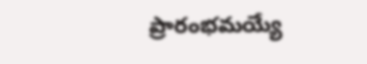ప్రారంభమయ్యే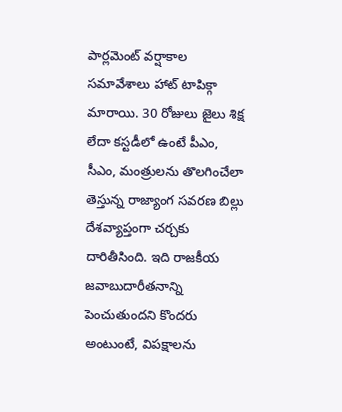పార్లమెంట్ వర్షాకాల సమావేశాలు హాట్ టాపిక్గా మారాయి. 30 రోజులు జైలు శిక్ష లేదా కస్టడీలో ఉంటే పీఎం, సీఎం, మంత్రులను తొలగించేలా తెస్తున్న రాజ్యాంగ సవరణ బిల్లు దేశవ్యాప్తంగా చర్చకు దారితీసింది. ఇది రాజకీయ జవాబుదారీతనాన్ని పెంచుతుందని కొందరు అంటుంటే, విపక్షాలను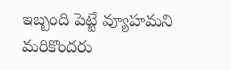ఇబ్బంది పెట్టే వ్యూహమని మరికొందరు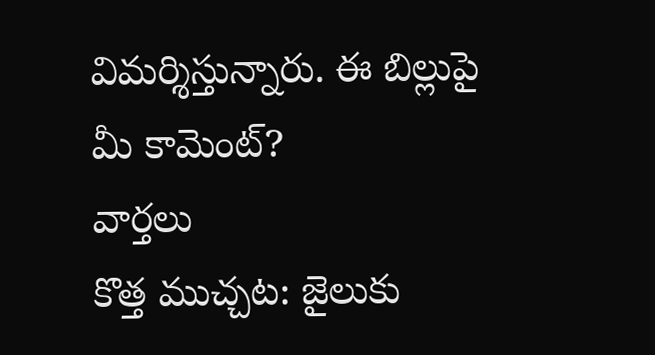విమర్శిస్తున్నారు. ఈ బిల్లుపై మీ కామెంట్?
వార్తలు
కొత్త ముచ్చట: జైలుకు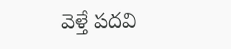వెళ్తే పదవి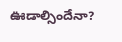ఊడాల్సిందేనా?